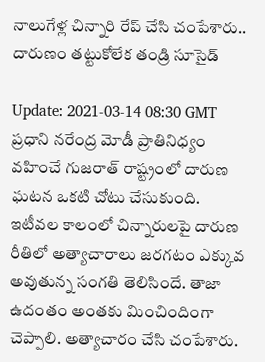నాలుగేళ్ల చిన్నారి రేప్ చేసి చంపేశారు.. దారుణం తట్టుకోలేక తండ్రి సూసైడ్

Update: 2021-03-14 08:30 GMT
ప్రధాని నరేంద్ర మోడీ ప్రాతినిధ్యం వహించే గుజరాత్ రాష్ట్రంలో దారుణ ఘటన ఒకటి చోటు చేసుకుంది. ఇటీవల కాలంలో చిన్నారులపై దారుణ రీతిలో అత్యాచారాలు జరగటం ఎక్కువ అవుతున్న సంగతి తెలిసిందే. తాజా ఉదంతం అంతకు మించిందింగా చెప్పాలి. అత్యాచారం చేసి చంపేశారు.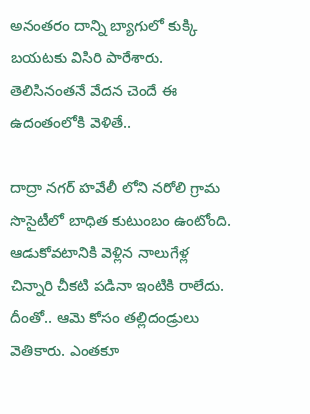అనంతరం దాన్ని బ్యాగులో కుక్కి బయటకు విసిరి పారేశారు. తెలిసినంతనే వేదన చెందే ఈ ఉదంతంలోకి వెళితే..

దాద్రా నగర్ హవేలీ లోని నరోలి గ్రామ సొసైటీలో బాధిత కుటుంబం ఉంటోంది. ఆడుకోవటానికి వెళ్లిన నాలుగేళ్ల చిన్నారి చీకటి పడినా ఇంటికి రాలేదు. దీంతో.. ఆమె కోసం తల్లిదండ్రులు వెతికారు. ఎంతకూ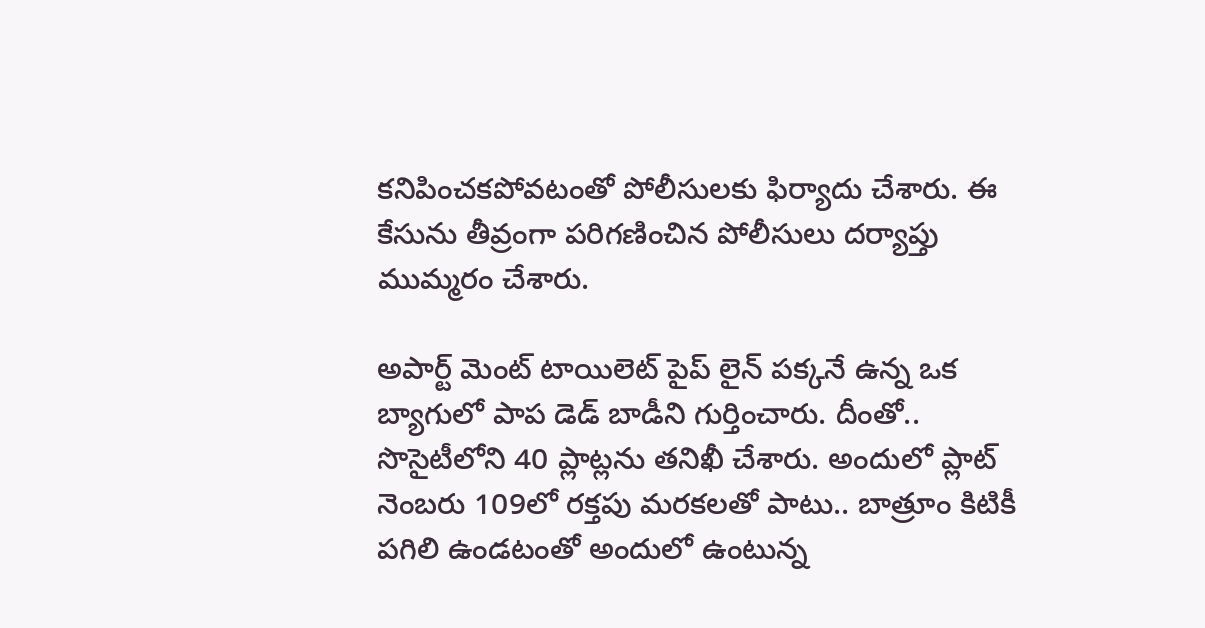కనిపించకపోవటంతో పోలీసులకు ఫిర్యాదు చేశారు. ఈ కేసును తీవ్రంగా పరిగణించిన పోలీసులు దర్యాప్తు ముమ్మరం చేశారు.

అపార్ట్ మెంట్ టాయిలెట్ పైప్ లైన్ పక్కనే ఉన్న ఒక బ్యాగులో పాప డెడ్ బాడీని గుర్తించారు. దీంతో.. సొసైటీలోని 40 ప్లాట్లను తనిఖీ చేశారు. అందులో ప్లాట్ నెంబరు 109లో రక్తపు మరకలతో పాటు.. బాత్రూం కిటికీ పగిలి ఉండటంతో అందులో ఉంటున్న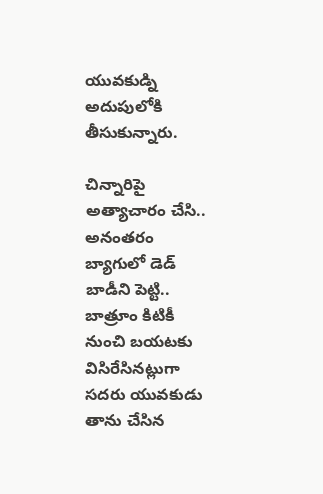యువకుడ్ని అదుపులోకి తీసుకున్నారు.

చిన్నారిపై అత్యాచారం చేసి.. అనంతరం బ్యాగులో డెడ్ బాడీని పెట్టి.. బాత్రూం కిటికీ నుంచి బయటకు విసిరేసినట్లుగా సదరు యువకుడు తాను చేసిన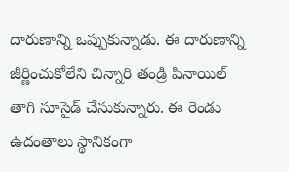దారుణాన్ని ఒప్పుకున్నాడు. ఈ దారుణాన్ని జీర్ణించుకోలేని చిన్నారి తండ్రి పినాయిల్ తాగి సూసైడ్ చేసుకున్నారు. ఈ రెండు ఉదంతాలు స్థానికంగా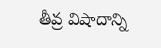తీవ్ర విషాదాన్ని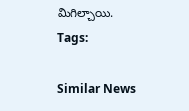మిగిల్చాయి.
Tags:

Similar News